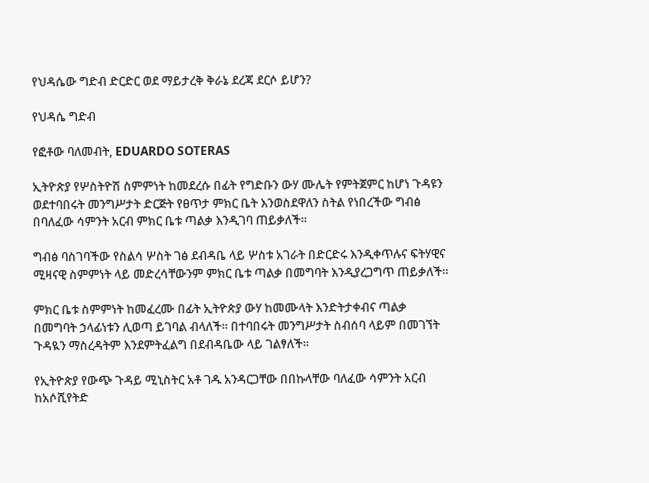የህዳሴው ግድብ ድርድር ወደ ማይታረቅ ቅራኔ ደረጃ ደርሶ ይሆን?

የህዳሴ ግድብ

የፎቶው ባለመብት, EDUARDO SOTERAS

ኢትዮጵያ የሦስትዮሽ ስምምነት ከመደረሱ በፊት የግድቡን ውሃ ሙሌት የምትጀምር ከሆነ ጉዳዩን ወደተባበሩት መንግሥታት ድርጅት የፀጥታ ምክር ቤት እንወስደዋለን ስትል የነበረችው ግብፅ በባለፈው ሳምንት አርብ ምክር ቤቱ ጣልቃ እንዲገባ ጠይቃለች።

ግብፅ ባስገባችው የስልሳ ሦስት ገፅ ደብዳቤ ላይ ሦስቱ አገራት በድርድሩ እንዲቀጥሉና ፍትሃዊና ሚዛናዊ ስምምነት ላይ መድረሳቸውንም ምክር ቤቱ ጣልቃ በመግባት እንዲያረጋግጥ ጠይቃለች።

ምክር ቤቱ ስምምነት ከመፈረሙ በፊት ኢትዮጵያ ውሃ ከመሙላት እንድትታቀብና ጣልቃ በመግባት ኃላፊነቱን ሊወጣ ይገባል ብላለች። በተባበሩት መንግሥታት ስብሰባ ላይም በመገኘት ጉዳዪን ማስረዳትም እንደምትፈልግ በደብዳቤው ላይ ገልፃለች።

የኢትዮጵያ የውጭ ጉዳይ ሚኒስትር አቶ ገዱ አንዳርጋቸው በበኩላቸው ባለፈው ሳምንት አርብ ከአሶሺየትድ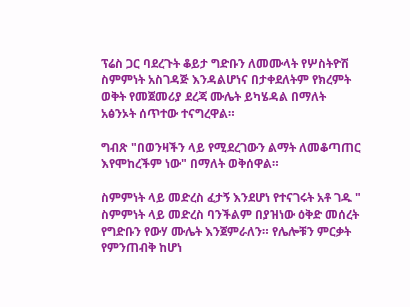ፕሬስ ጋር ባደረጉት ቆይታ ግድቡን ለመሙላት የሦስትዮሽ ስምምነት አስገዳጅ እንዳልሆነና በታቀደለትም የክረምት ወቅት የመጀመሪያ ደረጃ ሙሌት ይካሄዳል በማለት አፅንኦት ሰጥተው ተናግረዋል።

ግብጽ "በወንዛችን ላይ የሚደረገውን ልማት ለመቆጣጠር እየሞከረችም ነው" በማለት ወቅሰዋል።

ስምምነት ላይ መድረስ ፈታኝ እንደሆነ የተናገሩት አቶ ገዱ " ስምምነት ላይ መድረስ ባንችልም በያዝነው ዕቅድ መሰረት የግድቡን የውሃ ሙሌት እንጀምራለን። የሌሎቹን ምርቃት የምንጠብቅ ከሆነ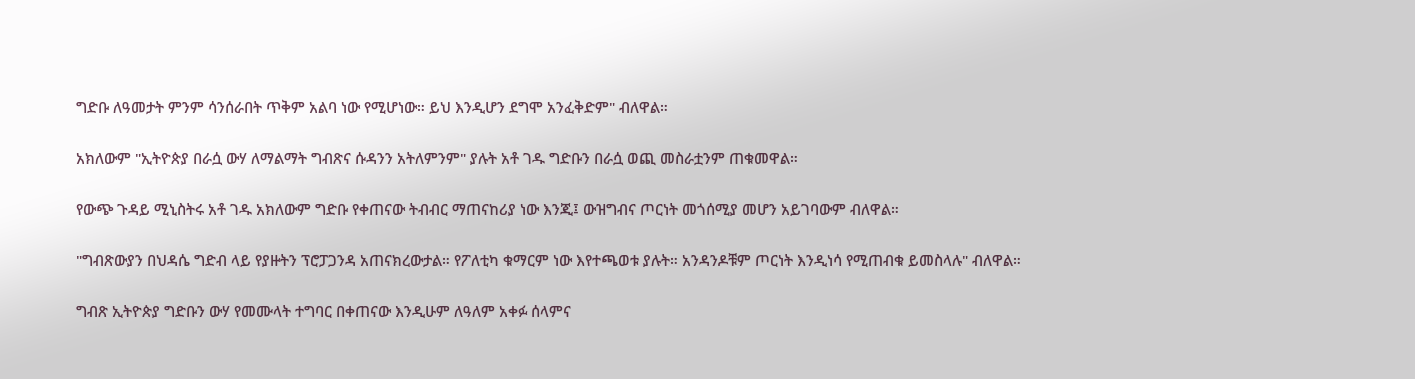ግድቡ ለዓመታት ምንም ሳንሰራበት ጥቅም አልባ ነው የሚሆነው። ይህ እንዲሆን ደግሞ አንፈቅድም" ብለዋል።

አክለውም "ኢትዮጵያ በራሷ ውሃ ለማልማት ግብጽና ሱዳንን አትለምንም" ያሉት አቶ ገዱ ግድቡን በራሷ ወጪ መስራቷንም ጠቁመዋል።

የውጭ ጉዳይ ሚኒስትሩ አቶ ገዱ አክለውም ግድቡ የቀጠናው ትብብር ማጠናከሪያ ነው እንጂ፤ ውዝግብና ጦርነት መጎሰሚያ መሆን አይገባውም ብለዋል።

"ግብጽውያን በህዳሴ ግድብ ላይ የያዙትን ፕሮፓጋንዳ አጠናክረውታል። የፖለቲካ ቁማርም ነው እየተጫወቱ ያሉት። አንዳንዶቹም ጦርነት እንዲነሳ የሚጠብቁ ይመስላሉ" ብለዋል።

ግብጽ ኢትዮጵያ ግድቡን ውሃ የመሙላት ተግባር በቀጠናው እንዲሁም ለዓለም አቀፉ ሰላምና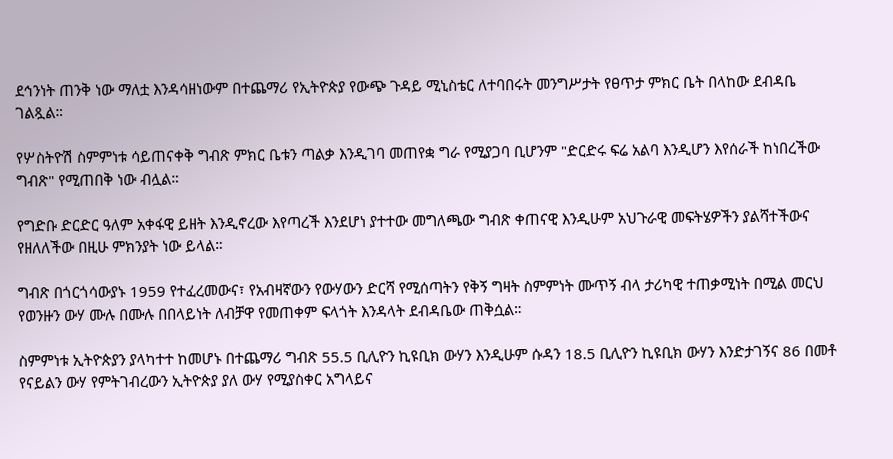ደኅንነት ጠንቅ ነው ማለቷ እንዳሳዘነውም በተጨማሪ የኢትዮጵያ የውጭ ጉዳይ ሚኒስቴር ለተባበሩት መንግሥታት የፀጥታ ምክር ቤት በላከው ደብዳቤ ገልጿል።

የሦስትዮሽ ስምምነቱ ሳይጠናቀቅ ግብጽ ምክር ቤቱን ጣልቃ እንዲገባ መጠየቋ ግራ የሚያጋባ ቢሆንም "ድርድሩ ፍሬ አልባ እንዲሆን እየሰራች ከነበረችው ግብጽ" የሚጠበቅ ነው ብሏል።

የግድቡ ድርድር ዓለም አቀፋዊ ይዘት እንዲኖረው እየጣረች እንደሆነ ያተተው መግለጫው ግብጽ ቀጠናዊ እንዲሁም አህጉራዊ መፍትሄዎችን ያልሻተችውና የዘለለችው በዚሁ ምክንያት ነው ይላል።

ግብጽ በጎርጎሳውያኑ 1959 የተፈረመውና፣ የአብዛኛውን የውሃውን ድርሻ የሚሰጣትን የቅኝ ግዛት ስምምነት ሙጥኝ ብላ ታሪካዊ ተጠቃሚነት በሚል መርህ የወንዙን ውሃ ሙሉ በሙሉ በበላይነት ለብቻዋ የመጠቀም ፍላጎት እንዳላት ደብዳቤው ጠቅሷል።

ስምምነቱ ኢትዮጵያን ያላካተተ ከመሆኑ በተጨማሪ ግብጽ 55.5 ቢሊዮን ኪዩቢክ ውሃን እንዲሁም ሱዳን 18.5 ቢሊዮን ኪዩቢክ ውሃን እንድታገኝና 86 በመቶ የናይልን ውሃ የምትገብረውን ኢትዮጵያ ያለ ውሃ የሚያስቀር አግላይና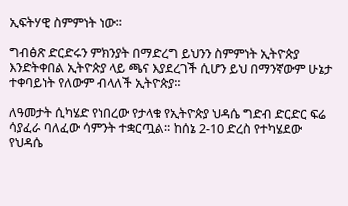ኢፍትሃዊ ስምምነት ነው።

ግብፅጽ ድርድሩን ምክንያት በማድረግ ይህንን ስምምነት ኢትዮጵያ እንድትቀበል ኢትዮጵያ ላይ ጫና እያደረገች ሲሆን ይህ በማንኛውም ሁኔታ ተቀባይነት የለውም ብላለች ኢትዮጵያ።

ለዓመታት ሲካሄድ የነበረው የታላቁ የኢትዮጵያ ህዳሴ ግድብ ድርድር ፍሬ ሳያፈራ ባለፈው ሳምንት ተቋርጧል። ከሰኔ 2-10 ድረስ የተካሄደው የህዳሴ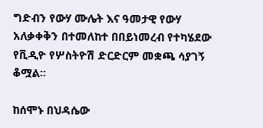ግድብን የውሃ ሙሌት እና ዓመታዊ የውሃ አለቃቀቅን በተመለከተ በበይነመረብ የተካሄደው የቪዲዮ የሦስትዮሽ ድርድርም መቋጫ ሳያገኝ ቆሟል።

ከሰሞኑ በህዳሴው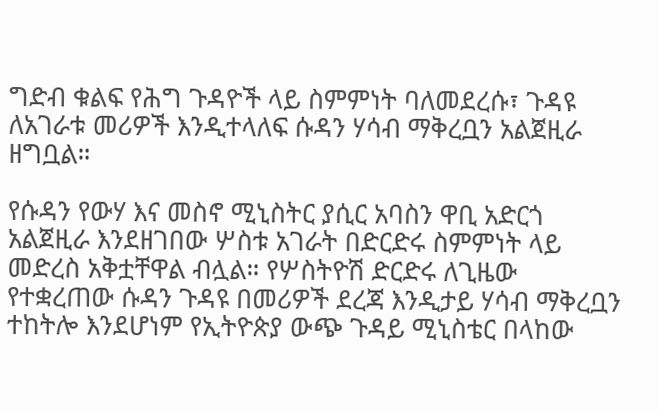ግድብ ቁልፍ የሕግ ጉዳዮች ላይ ስምምነት ባለመደረሱ፣ ጉዳዩ ለአገራቱ መሪዎች እንዲተላለፍ ሱዳን ሃሳብ ማቅረቧን አልጀዚራ ዘግቧል።

የሱዳን የውሃ እና መስኖ ሚኒስትር ያሲር አባስን ዋቢ አድርጎ አልጀዚራ እንደዘገበው ሦስቱ አገራት በድርድሩ ስምምነት ላይ መድረስ አቅቷቸዋል ብሏል። የሦስትዮሽ ድርድሩ ለጊዜው የተቋረጠው ሱዳን ጉዳዩ በመሪዎች ደረጃ እንዲታይ ሃሳብ ማቅረቧን ተከትሎ እንደሆነም የኢትዮጵያ ውጭ ጉዳይ ሚኒስቴር በላከው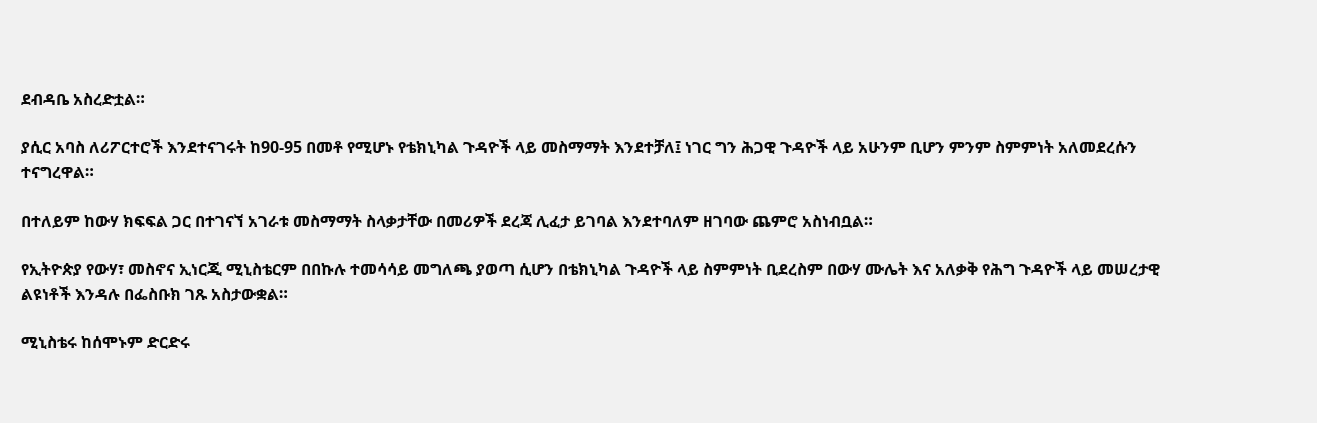ደብዳቤ አስረድቷል።

ያሲር አባስ ለሪፖርተሮች እንደተናገሩት ከ90-95 በመቶ የሚሆኑ የቴክኒካል ጉዳዮች ላይ መስማማት እንደተቻለ፤ ነገር ግን ሕጋዊ ጉዳዮች ላይ አሁንም ቢሆን ምንም ስምምነት አለመደረሱን ተናግረዋል።

በተለይም ከውሃ ክፍፍል ጋር በተገናኘ አገራቱ መስማማት ስላቃታቸው በመሪዎች ደረጃ ሊፈታ ይገባል እንደተባለም ዘገባው ጨምሮ አስነብቧል።

የኢትዮጵያ የውሃ፣ መስኖና ኢነርጂ ሚኒስቴርም በበኩሉ ተመሳሳይ መግለጫ ያወጣ ሲሆን በቴክኒካል ጉዳዮች ላይ ስምምነት ቢደረስም በውሃ ሙሌት እና አለቃቅ የሕግ ጉዳዮች ላይ መሠረታዊ ልዩነቶች እንዳሉ በፌስቡክ ገጹ አስታውቋል።

ሚኒስቴሩ ከሰሞኑም ድርድሩ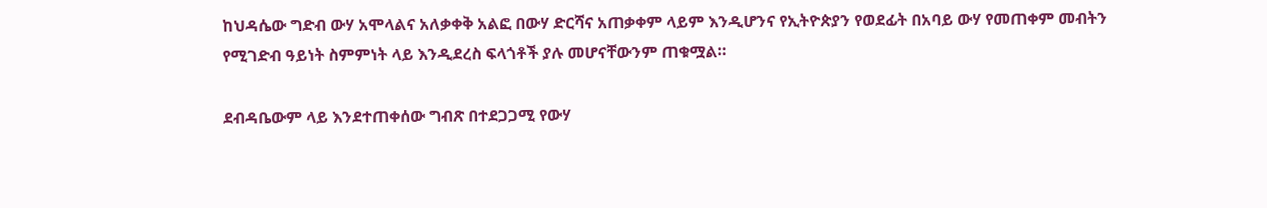ከህዳሴው ግድብ ውሃ አሞላልና አለቃቀቅ አልፎ በውሃ ድርሻና አጠቃቀም ላይም እንዲሆንና የኢትዮጵያን የወደፊት በአባይ ውሃ የመጠቀም መብትን የሚገድብ ዓይነት ስምምነት ላይ እንዲደረስ ፍላጎቶች ያሉ መሆናቸውንም ጠቁሟል።

ደብዳቤውም ላይ እንደተጠቀሰው ግብጽ በተደጋጋሚ የውሃ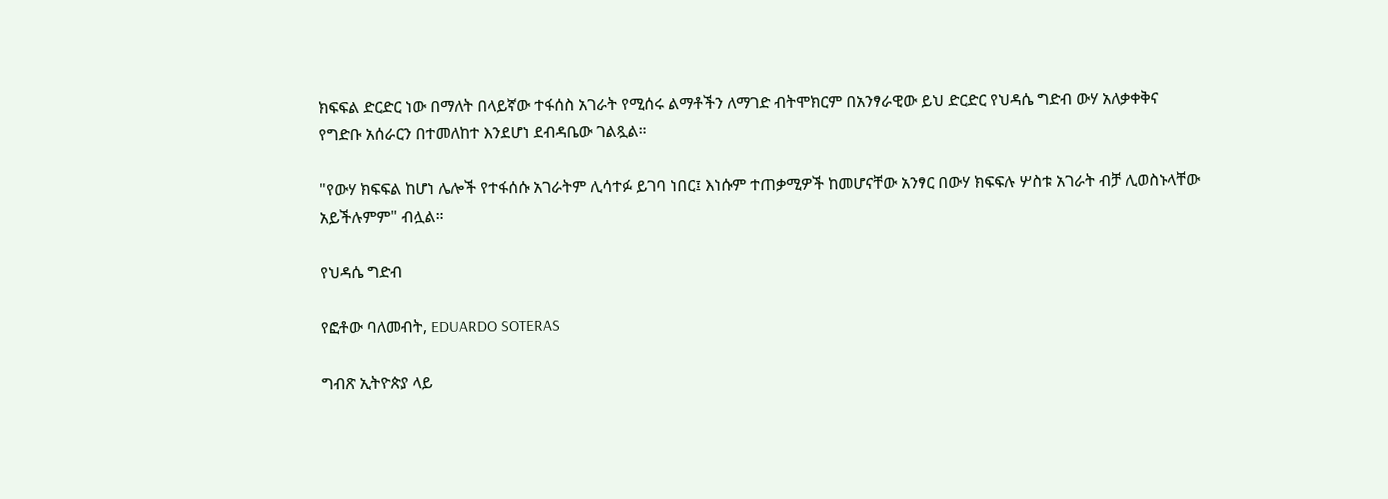ክፍፍል ድርድር ነው በማለት በላይኛው ተፋሰስ አገራት የሚሰሩ ልማቶችን ለማገድ ብትሞክርም በአንፃራዊው ይህ ድርድር የህዳሴ ግድብ ውሃ አለቃቀቅና የግድቡ አሰራርን በተመለከተ እንደሆነ ደብዳቤው ገልጿል።

"የውሃ ክፍፍል ከሆነ ሌሎች የተፋሰሱ አገራትም ሊሳተፉ ይገባ ነበር፤ እነሱም ተጠቃሚዎች ከመሆናቸው አንፃር በውሃ ክፍፍሉ ሦስቱ አገራት ብቻ ሊወስኑላቸው አይችሉምም" ብሏል።

የህዳሴ ግድብ

የፎቶው ባለመብት, EDUARDO SOTERAS

ግብጽ ኢትዮጵያ ላይ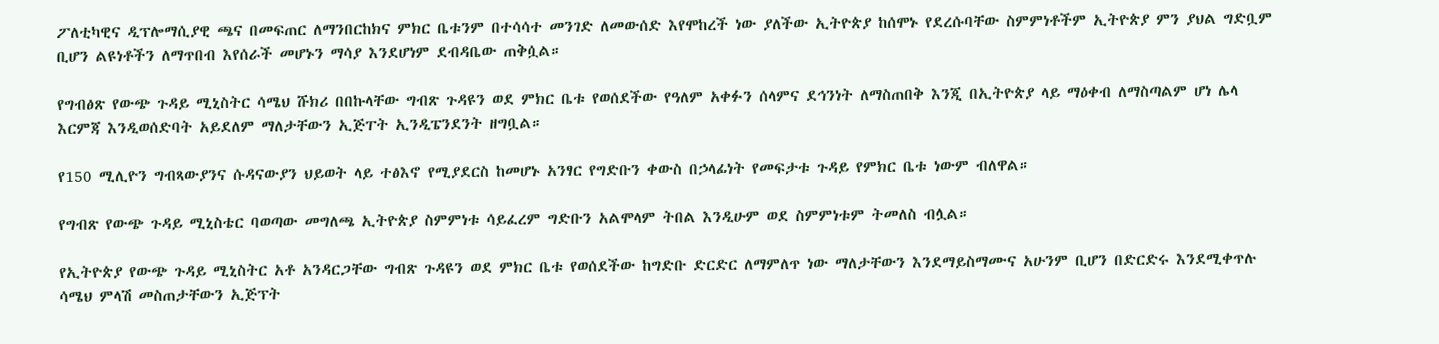ፖለቲካዊና ዲፕሎማሲያዊ ጫና በመፍጠር ለማንበርከክና ምክር ቤቱንም በተሳሳተ መንገድ ለመውሰድ እየሞከረች ነው ያለችው ኢትዮጵያ ከሰሞኑ የደረሱባቸው ስምምነቶችም ኢትዮጵያ ምን ያህል ግድቧም ቢሆን ልዩነቶችን ለማጥበብ እየሰራች መሆኑን ማሳያ እንደሆነም ደብዳቤው ጠቅሷል።

የግብፅጽ የውጭ ጉዳይ ሚኒስትር ሳሜህ ሹክሪ በበኩላቸው ግብጽ ጉዳዩን ወደ ምክር ቤቱ የወሰደችው የዓለም አቀፉን ሰላምና ደኅንነት ለማስጠበቅ እንጂ በኢትዮጵያ ላይ ማዕቀብ ለማስጣልም ሆነ ሌላ እርምጃ እንዲወሰድባት አይደለም ማለታቸውን ኢጅፐት ኢንዲፔንደንት ዘግቧል።

የ150 ሚሊዮን ግብጻውያንና ሱዳናውያን ህይወት ላይ ተፅእኖ የሚያደርስ ከመሆኑ አንፃር የግድቡን ቀውስ በኃላፊነት የመፍታቱ ጉዳይ የምክር ቤቱ ነውም ብለዋል።

የግብጽ የውጭ ጉዳይ ሚኒስቴር ባወጣው መግለጫ ኢትዮጵያ ስምምነቱ ሳይፈረም ግድቡን አልሞላም ትበል እንዲሁም ወደ ስምምነቱም ትመለስ ብሏል።

የኢትዮጵያ የውጭ ጉዳይ ሚኒስትር አቶ አንዳርጋቸው ግብጽ ጉዳዩን ወደ ምክር ቤቱ የወሰደችው ከግድቡ ድርድር ለማምለጥ ነው ማለታቸውን እንደማይስማሙና አሁንም ቢሆን በድርድሩ እንደሚቀጥሉ ሳሜህ ምላሽ መስጠታቸውን ኢጅፕት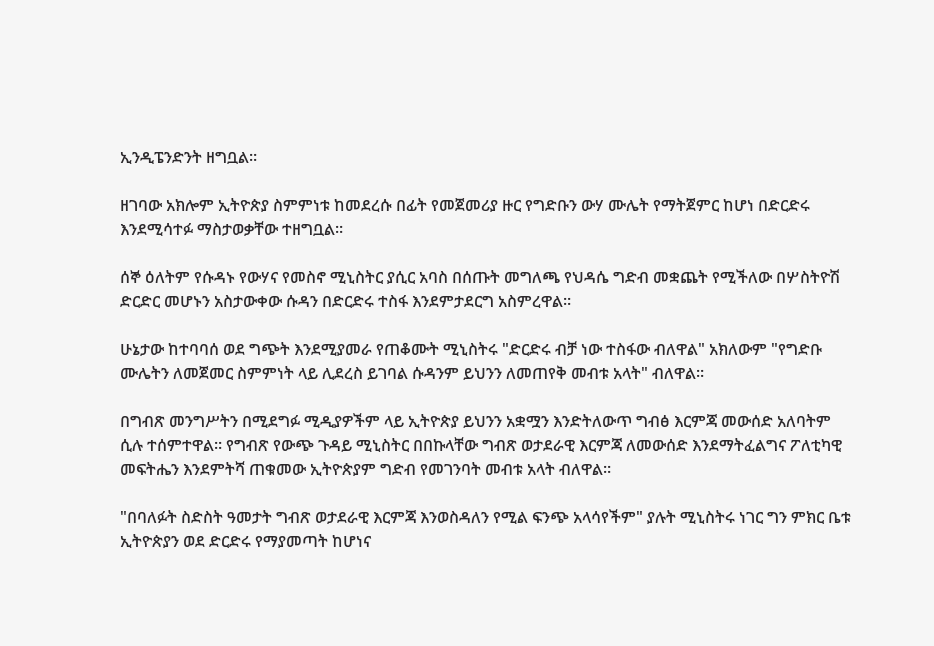ኢንዲፔንድንት ዘግቧል።

ዘገባው አክሎም ኢትዮጵያ ስምምነቱ ከመደረሱ በፊት የመጀመሪያ ዙር የግድቡን ውሃ ሙሌት የማትጀምር ከሆነ በድርድሩ እንደሚሳተፉ ማስታወቃቸው ተዘግቧል።

ሰኞ ዕለትም የሱዳኑ የውሃና የመስኖ ሚኒስትር ያሲር አባስ በሰጡት መግለጫ የህዳሴ ግድብ መቋጨት የሚችለው በሦስትዮሽ ድርድር መሆኑን አስታውቀው ሱዳን በድርድሩ ተስፋ እንደምታደርግ አስምረዋል።

ሁኔታው ከተባባሰ ወደ ግጭት እንደሚያመራ የጠቆሙት ሚኒስትሩ "ድርድሩ ብቻ ነው ተስፋው ብለዋል" አክለውም "የግድቡ ሙሌትን ለመጀመር ስምምነት ላይ ሊደረስ ይገባል ሱዳንም ይህንን ለመጠየቅ መብቱ አላት" ብለዋል።

በግብጽ መንግሥትን በሚደግፉ ሚዲያዎችም ላይ ኢትዮጵያ ይህንን አቋሟን እንድትለውጥ ግብፅ እርምጃ መውሰድ አለባትም ሲሉ ተሰምተዋል። የግብጽ የውጭ ጉዳይ ሚኒስትር በበኩላቸው ግብጽ ወታደራዊ እርምጃ ለመውሰድ እንደማትፈልግና ፖለቲካዊ መፍትሔን እንደምትሻ ጠቁመው ኢትዮጵያም ግድብ የመገንባት መብቱ አላት ብለዋል።

"በባለፉት ስድስት ዓመታት ግብጽ ወታደራዊ እርምጃ እንወስዳለን የሚል ፍንጭ አላሳየችም" ያሉት ሚኒስትሩ ነገር ግን ምክር ቤቱ ኢትዮጵያን ወደ ድርድሩ የማያመጣት ከሆነና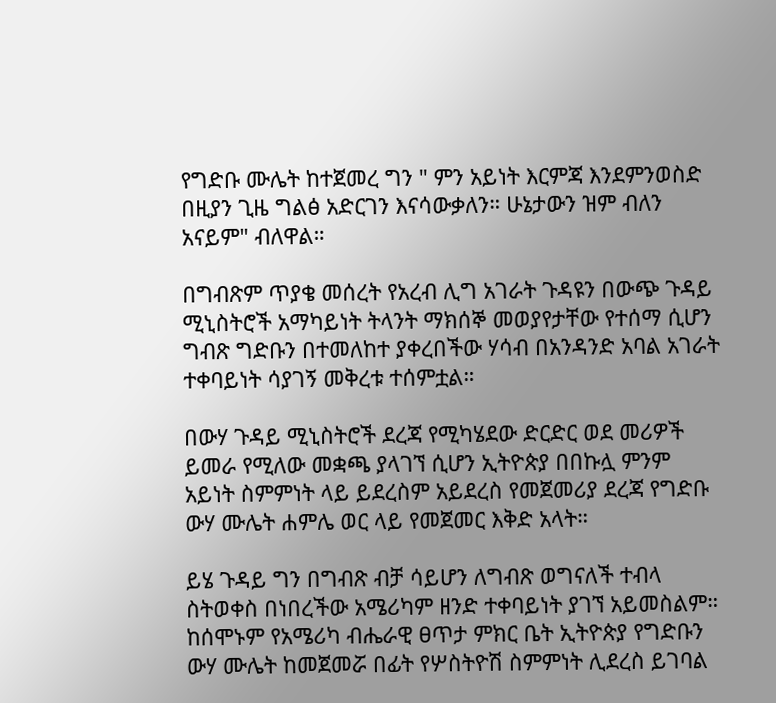የግድቡ ሙሌት ከተጀመረ ግን " ምን አይነት እርምጃ እንደምንወስድ በዚያን ጊዜ ግልፅ አድርገን እናሳውቃለን። ሁኔታውን ዝም ብለን አናይም" ብለዋል።

በግብጽም ጥያቄ መሰረት የአረብ ሊግ አገራት ጉዳዩን በውጭ ጉዳይ ሚኒስትሮች አማካይነት ትላንት ማክሰኞ መወያየታቸው የተሰማ ሲሆን ግብጽ ግድቡን በተመለከተ ያቀረበችው ሃሳብ በአንዳንድ አባል አገራት ተቀባይነት ሳያገኝ መቅረቱ ተሰምቷል።

በውሃ ጉዳይ ሚኒስትሮች ደረጃ የሚካሄደው ድርድር ወደ መሪዎች ይመራ የሚለው መቋጫ ያላገኘ ሲሆን ኢትዮጵያ በበኩሏ ምንም አይነት ስምምነት ላይ ይደረስም አይደረስ የመጀመሪያ ደረጃ የግድቡ ውሃ ሙሌት ሐምሌ ወር ላይ የመጀመር እቅድ አላት።

ይሄ ጉዳይ ግን በግብጽ ብቻ ሳይሆን ለግብጽ ወግናለች ተብላ ስትወቀስ በነበረችው አሜሪካም ዘንድ ተቀባይነት ያገኘ አይመስልም። ከሰሞኑም የአሜሪካ ብሔራዊ ፀጥታ ምክር ቤት ኢትዮጵያ የግድቡን ውሃ ሙሌት ከመጀመሯ በፊት የሦስትዮሽ ስምምነት ሊደረስ ይገባል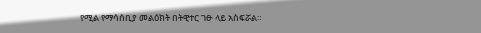የሚል የማሳሰቢያ መልዕክት በትዊተር ገፁ ላይ አስፍሯል።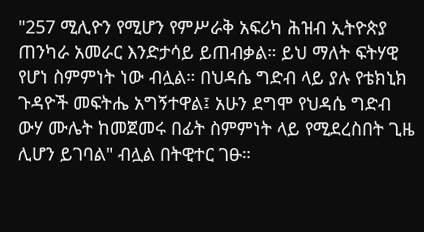"257 ሚሊዮን የሚሆን የምሥራቅ አፍሪካ ሕዝብ ኢትዮጵያ ጠንካራ አመራር እንድታሳይ ይጠብቃል። ይህ ማለት ፍትሃዊ የሆነ ስምምነት ነው ብሏል። በህዳሴ ግድብ ላይ ያሉ የቴክኒክ ጉዳዮች መፍትሔ አግኝተዋል፤ አሁን ደግሞ የህዳሴ ግድብ ውሃ ሙሌት ከመጀመሩ በፊት ስምምነት ላይ የሚደረስበት ጊዜ ሊሆን ይገባል" ብሏል በትዊተር ገፁ።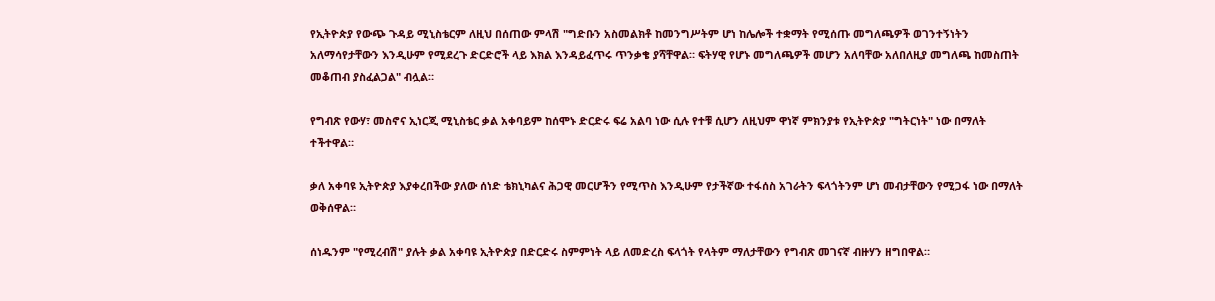የኢትዮጵያ የውጭ ጉዳይ ሚኒስቴርም ለዚህ በሰጠው ምላሽ "ግድቡን አስመልክቶ ከመንግሥትም ሆነ ከሌሎች ተቋማት የሚሰጡ መግለጫዎች ወገንተኝነትን አለማሳየታቸውን እንዲሁም የሚደረጉ ድርድሮች ላይ እክል እንዳይፈጥሩ ጥንቃቄ ያሻቸዋል። ፍትሃዊ የሆኑ መግለጫዎች መሆን አለባቸው አለበለዚያ መግለጫ ከመስጠት መቆጠብ ያስፈልጋል" ብሏል።

የግብጽ የውሃ፣ መስኖና ኢነርጂ ሚኒስቴር ቃል አቀባይም ከሰሞኑ ድርድሩ ፍሬ አልባ ነው ሲሉ የተቹ ሲሆን ለዚህም ዋነኛ ምክንያቱ የኢትዮጵያ "ግትርነት" ነው በማለት ተችተዋል።

ቃለ አቀባዩ ኢትዮጵያ እያቀረበችው ያለው ሰነድ ቴክኒካልና ሕጋዊ መርሆችን የሚጥስ እንዲሁም የታችኛው ተፋሰስ አገራትን ፍላጎትንም ሆነ መብታቸውን የሚጋፋ ነው በማለት ወቅሰዋል።

ሰነዱንም "የሚረብሽ" ያሉት ቃል አቀባዩ ኢትዮጵያ በድርድሩ ስምምነት ላይ ለመድረስ ፍላጎት የላትም ማለታቸውን የግብጽ መገናኛ ብዙሃን ዘግበዋል።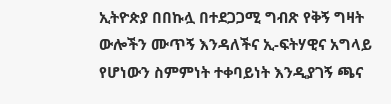ኢትዮጵያ በበኩሏ በተደጋጋሚ ግብጽ የቅኝ ግዛት ውሎችን ሙጥኝ እንዳለችና ኢ-ፍትሃዊና አግላይ የሆነውን ስምምነት ተቀባይነት እንዲያገኝ ጫና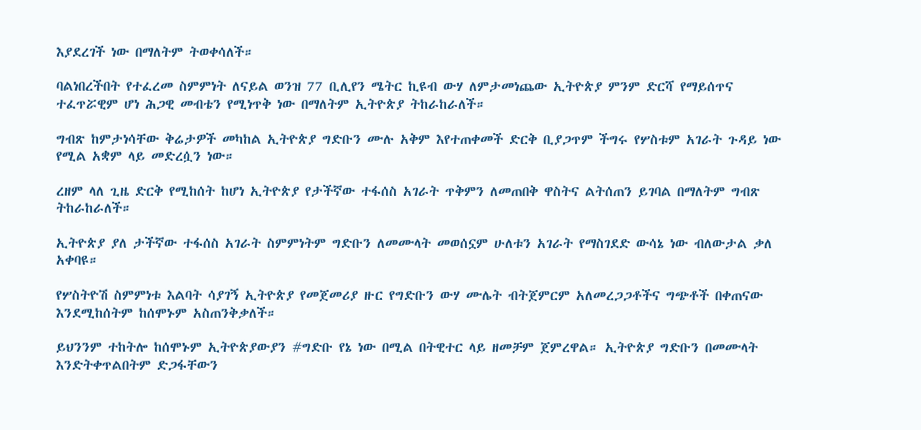እያደረገች ነው በማለትም ትወቀሳለች።

ባልነበረችበት የተፈረመ ስምምነት ለናይል ወንዝ 77 ቢሊየን ሜትር ኪዩብ ውሃ ለምታመነጨው ኢትዮጵያ ምንም ድርሻ የማይሰጥና ተፈጥሯዊም ሆነ ሕጋዊ መብቴን የሚነጥቅ ነው በማለትም ኢትዮጵያ ትከራከራለች።

ግብጽ ከምታነሳቸው ቅሬታዎች መካከል ኢትዮጵያ ግድቡን ሙሉ አቅም እየተጠቀመች ድርቅ ቢያጋጥም ችግሩ የሦስቱም አገራት ጉዳይ ነው የሚል አቋም ላይ መድረሷን ነው።

ረዘም ላለ ጊዜ ድርቅ የሚከሰት ከሆነ ኢትዮጵያ የታችኛው ተፋሰስ አገራት ጥቅምን ለመጠበቅ ዋስትና ልትሰጠን ይገባል በማለትም ግብጽ ትከራከራለች።

ኢትዮጵያ ያለ ታችኛው ተፋሰስ አገራት ስምምነትም ግድቡን ለመሙላት መወሰኗም ሁለቱን አገራት የማስገደድ ውሳኔ ነው ብለውታል ቃለ አቀባዩ።

የሦስትዮሽ ስምምነቱ እልባት ሳያገኝ ኢትዮጵያ የመጀመሪያ ዙር የግድቡን ውሃ ሙሌት ብትጀምርም አለመረጋጋቶችና ግጭቶች በቀጠናው እንደሚከሰትም ከሰሞኑም አስጠንቅቃለች።

ይህንንም ተከትሎ ከሰሞኑም ኢትዮጵያውያን #ግድቡ የኔ ነው በሚል በትዊተር ላይ ዘመቻም ጀምረዋል። ኢትዮጵያ ግድቡን በመሙላት እንድትቀጥልበትም ድጋፋቸውን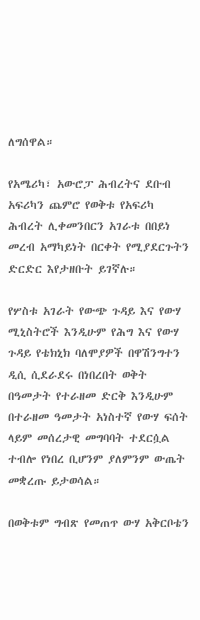ለግሰዋል።

የአሜሪካ፣ አውሮፓ ሕብረትና ደቡብ አፍሪካን ጨምሮ የወቅቱ የአፍሪካ ሕብረት ሊቀመንበርን አገራቱ በበይነ መረብ አማካይነት በርቀት የሚያደርጉትን ድርድር እየታዘቡት ይገኛሉ።

የሦስቱ አገራት የውጭ ጉዳይ እና የውሃ ሚኒስትሮች እንዲሁም የሕግ እና የውሃ ጉዳይ የቴክኒክ ባለሞያዎች በዋሽንግተን ዲሲ ሲደራደሩ በነበረበት ወቅት በዓመታት የተራዘመ ድርቅ እንዲሁም በተራዘመ ዓመታት አነስተኛ የውሃ ፍሰት ላይም መሰረታዊ መግባባት ተደርሷል ተብሎ የነበረ ቢሆንም ያለምንም ውጤት መቋረጡ ይታወሳል።

በወቅቱም ግብጽ የመጠጥ ውሃ አቅርቦቴን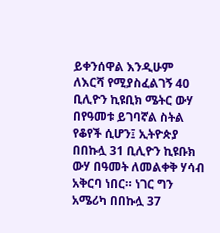ይቀንሰዋል እንዲሁም ለእርሻ የሚያስፈልገኝ 40 ቢሊዮን ኪዩቢክ ሜትር ውሃ በየዓመቱ ይገባኛል ስትል የቆየች ሲሆን፤ ኢትዮጵያ በበኩሏ 31 ቢሊዮን ኪዩቡክ ውሃ በዓመት ለመልቀቅ ሃሳብ አቅርባ ነበር። ነገር ግን አሜሪካ በበኩሏ 37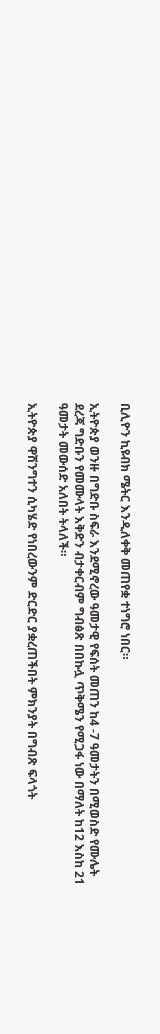ቢሊዮን ኪዩብክ ሜትር እንዲለቀቅ መጠየቋ ተነግሮ ነበር።

ኢትዮጵያ ወንዙ በግድቡ ስፍራ እንደሚኖረው ዓመታዊ የፍሰት መጠን ከ4 -7 ዓመታትን በሚወስድ የሙሌት ደረጃ ግድቡን የመሙላት እቅድን ብታቀርብም ግብፅጽ በበኩሏ ጥቅሜን የሚጋፋ ነው በማለት ከ12 እስከ 21 ዓመታት መውሰድ አለበት ትላለች።

ኢትዮጵያ ዋሽንግተን ሲካሄድ የነበረውንም ድርድር ያቋረጠችበት ምክንያት በግብጽ ፍላጎት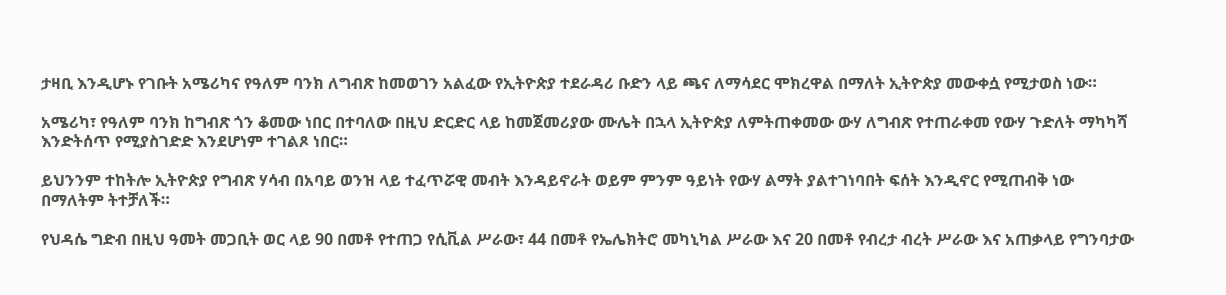ታዛቢ እንዲሆኑ የገቡት አሜሪካና የዓለም ባንክ ለግብጽ ከመወገን አልፈው የኢትዮጵያ ተደራዳሪ ቡድን ላይ ጫና ለማሳደር ሞክረዋል በማለት ኢትዮጵያ መውቀሷ የሚታወስ ነው።

አሜሪካ፣ የዓለም ባንክ ከግብጽ ጎን ቆመው ነበር በተባለው በዚህ ድርድር ላይ ከመጀመሪያው ሙሌት በኋላ ኢትዮጵያ ለምትጠቀመው ውሃ ለግብጽ የተጠራቀመ የውሃ ጉድለት ማካካሻ እንድትሰጥ የሚያስገድድ እንደሆነም ተገልጾ ነበር።

ይህንንም ተከትሎ ኢትዮጵያ የግብጽ ሃሳብ በአባይ ወንዝ ላይ ተፈጥሯዊ መብት እንዳይኖራት ወይም ምንም ዓይነት የውሃ ልማት ያልተገነባበት ፍሰት እንዲኖር የሚጠብቅ ነው በማለትም ትተቻለች።

የህዳሴ ግድብ በዚህ ዓመት መጋቢት ወር ላይ 90 በመቶ የተጠጋ የሲቪል ሥራው፣ 44 በመቶ የኤሌክትሮ መካኒካል ሥራው እና 20 በመቶ የብረታ ብረት ሥራው እና አጠቃላይ የግንባታው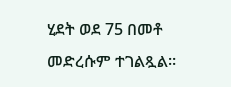ሂደት ወደ 75 በመቶ መድረሱም ተገልጿል።